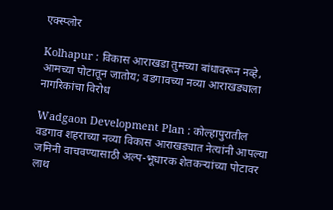एक्स्प्लोर

Kolhapur : विकास आराखडा तुमच्या बांधावरून नव्हे, आमच्या पोटातून जातोय; वडगावच्या नव्या आराखड्याला नागरिकांचा विरोध

Wadgaon Development Plan : कोल्हापुरातील वडगाव शहराच्या नव्या विकास आराखड्यात नेत्यांनी आपल्या जमिनी वाचवण्यासाठी अल्प-भूधारक शेतकऱ्यांच्या पोटावर लाथ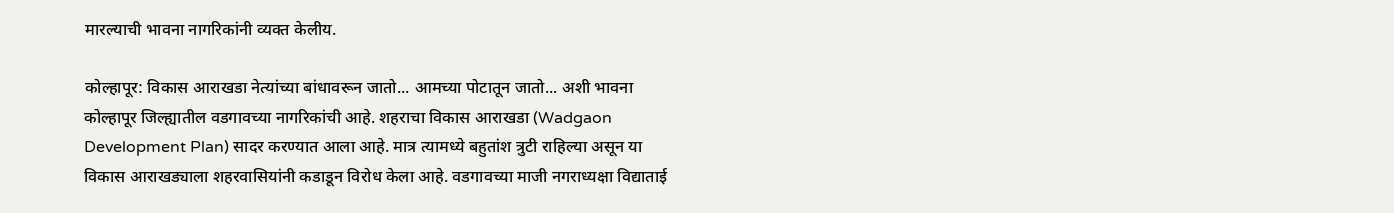मारल्याची भावना नागरिकांनी व्यक्त केलीय.

कोल्हापूर: विकास आराखडा नेत्यांच्या बांधावरून जातो... आमच्या पोटातून जातो... अशी भावना कोल्हापूर जिल्ह्यातील वडगावच्या नागरिकांची आहे. शहराचा विकास आराखडा (Wadgaon Development Plan) सादर करण्यात आला आहे. मात्र त्यामध्ये बहुतांश त्रुटी राहिल्या असून या विकास आराखड्याला शहरवासियांनी कडाडून विरोध केला आहे. वडगावच्या माजी नगराध्यक्षा विद्याताई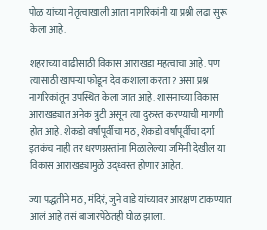पोळ यांच्या नेतृत्वाखाली आता नागरिकांनी या प्रश्नी लढा सुरू केला आहे.

शहराच्या वाढीसाठी विकास आराखडा महत्वाचा आहे. पण त्यासाठी खापऱ्या फोडून देव कशाला करता? असा प्रश्न नागरिकांतून उपस्थित केला जात आहे. शासनाच्या विकास आराखड्यात अनेक त्रुटी असून त्या दुरुस्त करण्याची मागणी होत आहे. शेकडो वर्षांपूर्वीचा मठ, शेकडो वर्षांपूर्वीचा दर्गा इतकंच नाही तर धरणग्रस्तांना मिळालेल्या जमिनी देखील या विकास आराखड्यामुळे उद्ध्वस्त होणार आहेत.

ज्या पद्धतीने मठ, मंदिरं, जुने वाडे यांच्यावर आरक्षण टाकण्यात आलं आहे तसं बाजारपेठेतही घोळ झाला.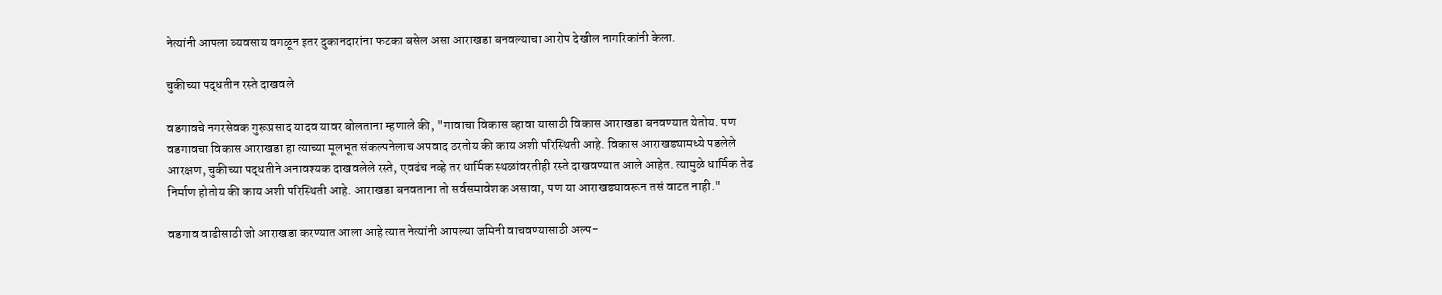नेत्यांनी आपला व्यवसाय वगळून इतर दुकानदारांना फटका बसेल असा आराखडा बनवल्याचा आरोप देखील नागरिकांनी केला.

चुकीच्या पद्धतीन रस्ते दाखवले

वडगावचे नगरसेवक गुरूप्रसाद यादव यावर बोलताना म्हणाले की, "गावाचा विकास व्हावा यासाठी विकास आराखडा बनवण्यात येतोय. पण वडगावचा विकास आराखडा हा त्याच्या मूलभूत संकल्पनेलाच अपवाद ठरतोय की काय अशी परिस्थिती आहे. विकास आराखड्यामध्ये पडलेले आरक्षण, चुकीच्या पद्धतीने अनावश्यक दाखवलेले रस्ते, एवढंच नव्हे तर धार्मिक स्थळांवरतीही रस्ते दाखवण्यात आले आहेत. त्यामुळे धार्मिक तेढ निर्माण होतोय की काय अशी परिस्थिती आहे. आराखडा बनवताना तो सर्वसमावेशक असावा, पण या आराखड्यावरून तसं वाटत नाही."

वडगाव वाढीसाठी जो आराखडा करण्यात आला आहे त्यात नेत्यांनी आपल्या जमिनी वाचवण्यासाठी अल्प-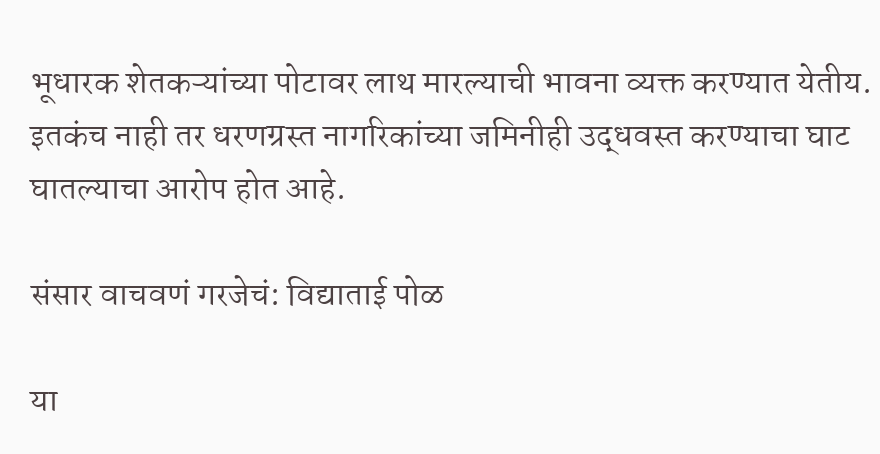भूधारक शेतकऱ्यांच्या पोटावर लाथ मारल्याची भावना व्यक्त करण्यात येतीय. इतकंच नाही तर धरणग्रस्त नागरिकांच्या जमिनीही उद्धवस्त करण्याचा घाट घातल्याचा आरोप होत आहे.

संसार वाचवणं गरजेचं: विद्याताई पोळ

या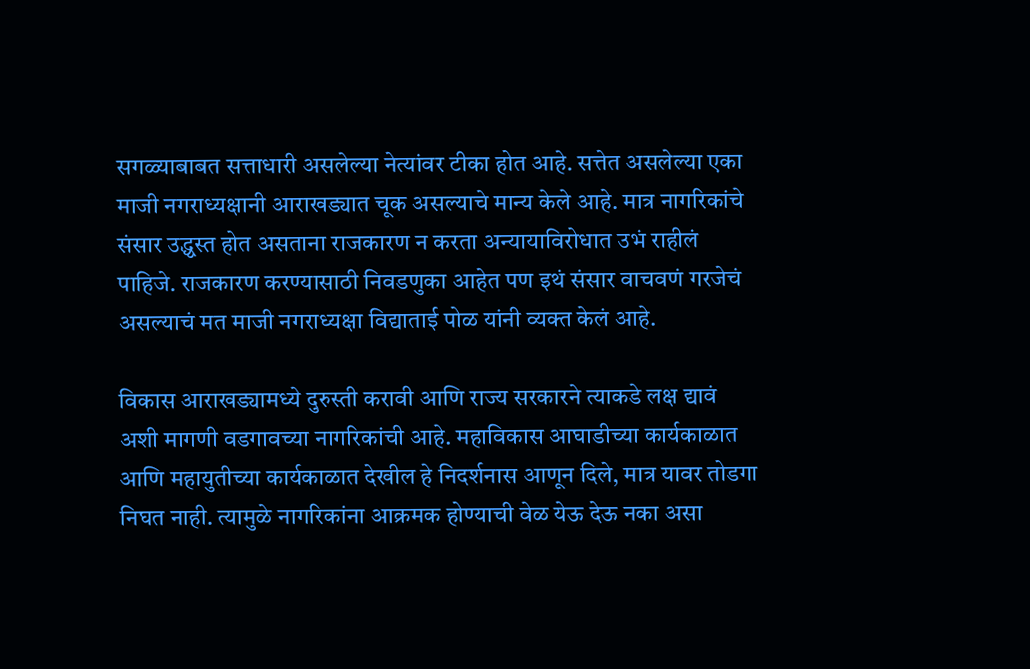सगळ्याबाबत सत्ताधारी असलेल्या नेत्यांवर टीका होत आहे. सत्तेत असलेल्या एका माजी नगराध्यक्षानी आराखड्यात चूक असल्याचे मान्य केले आहे. मात्र नागरिकांचे संसार उद्ध्वस्त होत असताना राजकारण न करता अन्यायाविरोधात उभं राहीलं पाहिजे. राजकारण करण्यासाठी निवडणुका आहेत पण इथं संसार वाचवणं गरजेचं असल्याचं मत माजी नगराध्यक्षा विद्याताई पोळ यांनी व्यक्त केलं आहे.

विकास आराखड्यामध्ये दुरुस्ती करावी आणि राज्य सरकारने त्याकडे लक्ष द्यावं अशी मागणी वडगावच्या नागरिकांची आहे. महाविकास आघाडीच्या कार्यकाळात आणि महायुतीच्या कार्यकाळात देखील हे निदर्शनास आणून दिले, मात्र यावर तोडगा निघत नाही. त्यामुळे नागरिकांना आक्रमक होण्याची वेळ येऊ देऊ नका असा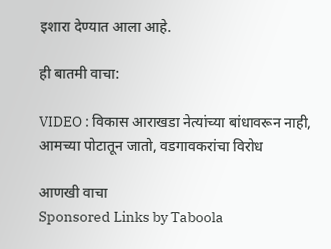इशारा देण्यात आला आहे.

ही बातमी वाचा:

VIDEO : विकास आराखडा नेत्यांच्या बांधावरून नाही, आमच्या पोटातून जातो, वडगावकरांचा विरोध

आणखी वाचा
Sponsored Links by Taboola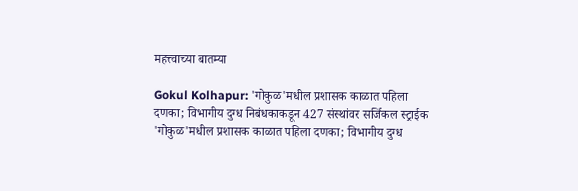महत्त्वाच्या बातम्या

Gokul Kolhapur: 'गोकुळ'मधील प्रशासक काळात पहिला दणका; विभागीय दुग्ध निबंधकाकडून 427 संस्थांवर सर्जिकल स्ट्राईक
'गोकुळ'मधील प्रशासक काळात पहिला दणका; विभागीय दुग्ध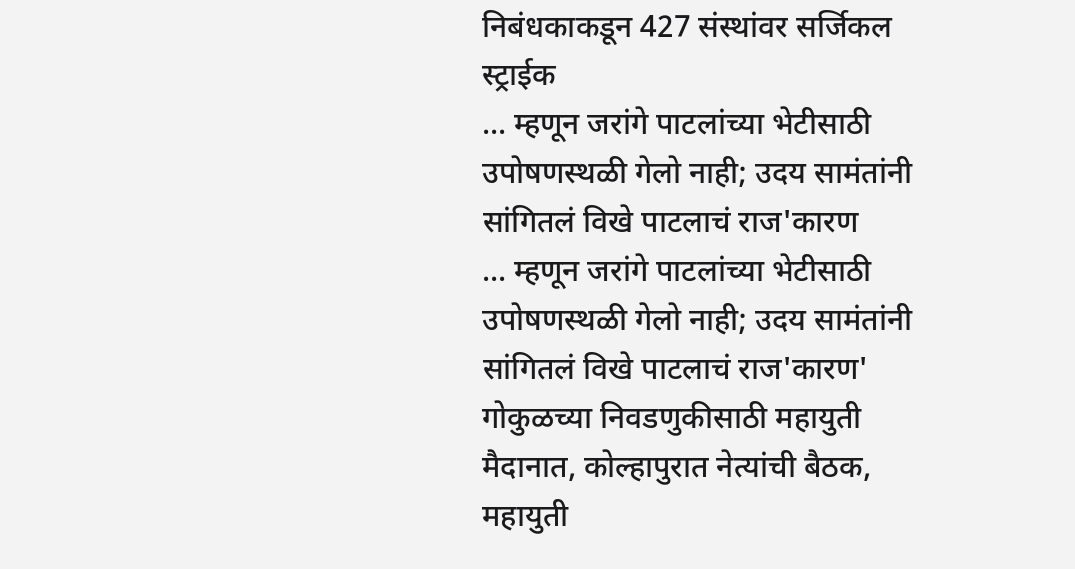निबंधकाकडून 427 संस्थांवर सर्जिकल स्ट्राईक
... म्हणून जरांगे पाटलांच्या भेटीसाठी उपोषणस्थळी गेलो नाही; उदय सामंतांनी सांगितलं विखे पाटलाचं राज'कारण
... म्हणून जरांगे पाटलांच्या भेटीसाठी उपोषणस्थळी गेलो नाही; उदय सामंतांनी सांगितलं विखे पाटलाचं राज'कारण'
गोकुळच्या निवडणुकीसाठी महायुती मैदानात, कोल्हापुरात नेत्यांची बैठक, महायुती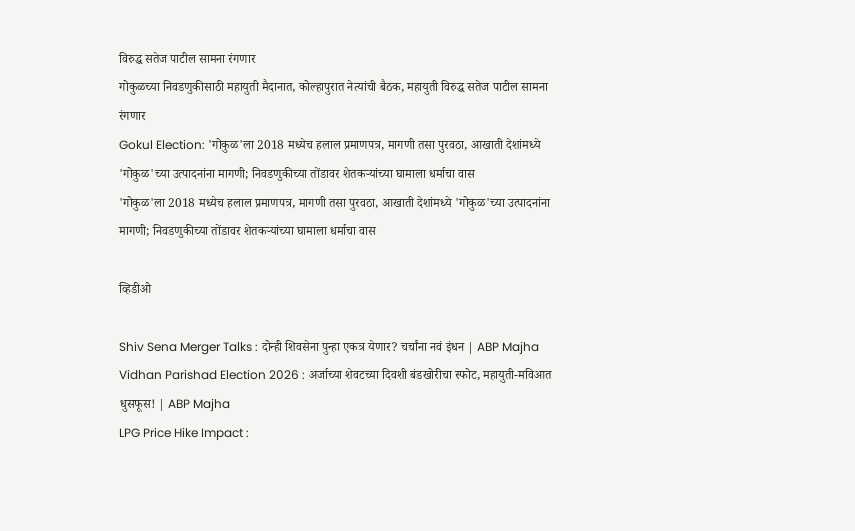विरुद्ध सतेज पाटील सामना रंगणार
गोकुळच्या निवडणुकीसाठी महायुती मैदानात, कोल्हापुरात नेत्यांची बैठक, महायुती विरुद्ध सतेज पाटील सामना रंगणार
Gokul Election: 'गोकुळ'ला 2018 मध्येच हलाल प्रमाणपत्र, मागणी तसा पुरवठा, आखाती देशांमध्ये 'गोकुळ'च्या उत्पादनांना मागणी; निवडणुकीच्या तोंडावर शेतकऱ्यांच्या घामाला धर्माचा वास
'गोकुळ'ला 2018 मध्येच हलाल प्रमाणपत्र, मागणी तसा पुरवठा, आखाती देशांमध्ये 'गोकुळ'च्या उत्पादनांना मागणी; निवडणुकीच्या तोंडावर शेतकऱ्यांच्या घामाला धर्माचा वास

व्हिडीओ

Shiv Sena Merger Talks : दोन्ही शिवसेना पुन्हा एकत्र येणार? चर्चांना नवं इंधन | ABP Majha
Vidhan Parishad Election 2026 : अर्जाच्या शेवटच्या दिवशी बंडखोरीचा स्फोट, महायुती-मविआत धुसफूस! | ABP Majha
LPG Price Hike Impact :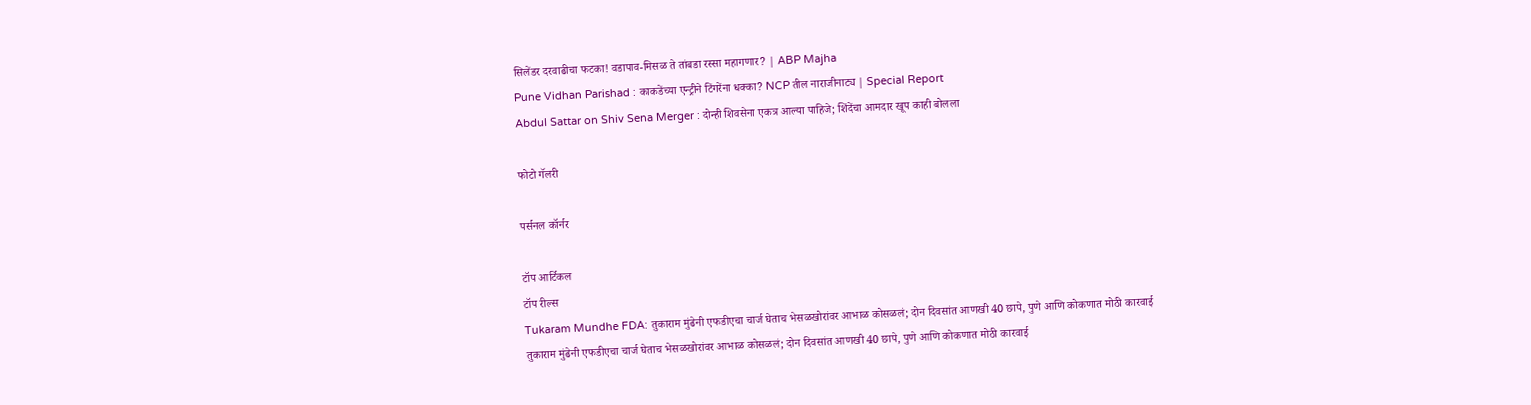सिलेंडर दरवाढीचा फटका! वडापाव-मिसळ ते तांबडा रस्सा महागणार? | ABP Majha
Pune Vidhan Parishad : काकडेंच्या एन्ट्रीने टिंगरेंना धक्का? NCP तील नाराजीनाट्य | Special Report
Abdul Sattar on Shiv Sena Merger : दोन्ही शिवसेना एकत्र आल्या पाहिजे; शिंदेंचा आमदार खूप काही बोलला

फोटो गॅलरी

पर्सनल कॉर्नर

टॉप आर्टिकल
टॉप रील्स
Tukaram Mundhe FDA: तुकाराम मुंढेनी एफडीएचा चार्ज घेताच भेसळखोरांवर आभाळ कोसळलं; दोन दिवसांत आणखी 40 छापे, पुणे आणि कोकणात मोठी कारवाई
तुकाराम मुंढेनी एफडीएचा चार्ज घेताच भेसळखोरांवर आभाळ कोसळलं; दोन दिवसांत आणखी 40 छापे, पुणे आणि कोकणात मोठी कारवाई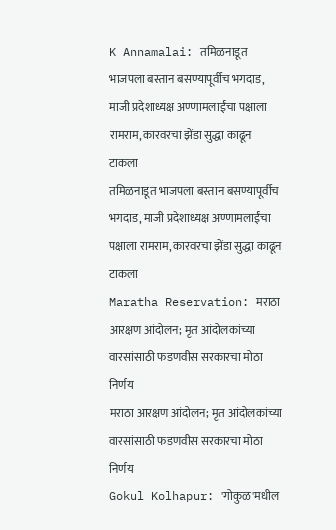K Annamalai: तमिळनाडूत भाजपला बस्तान बसण्यापूर्वीच भगदाड, माजी प्रदेशाध्यक्ष अण्णामलाईंचा पक्षाला रामराम, कारवरचा झेंडा सुद्धा काढून टाकला
तमिळनाडूत भाजपला बस्तान बसण्यापूर्वीच भगदाड, माजी प्रदेशाध्यक्ष अण्णामलाईंचा पक्षाला रामराम, कारवरचा झेंडा सुद्धा काढून टाकला
Maratha Reservation: मराठा आरक्षण आंदोलन; मृत आंदोलकांच्या वारसांसाठी फडणवीस सरकारचा मोठा निर्णय
मराठा आरक्षण आंदोलन; मृत आंदोलकांच्या वारसांसाठी फडणवीस सरकारचा मोठा निर्णय
Gokul Kolhapur: 'गोकुळ'मधील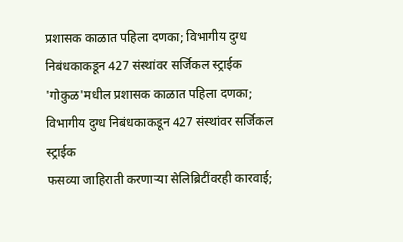प्रशासक काळात पहिला दणका; विभागीय दुग्ध निबंधकाकडून 427 संस्थांवर सर्जिकल स्ट्राईक
'गोकुळ'मधील प्रशासक काळात पहिला दणका; विभागीय दुग्ध निबंधकाकडून 427 संस्थांवर सर्जिकल स्ट्राईक
फसव्या जाहिराती करणाऱ्या सेलिब्रिटींवरही कारवाई;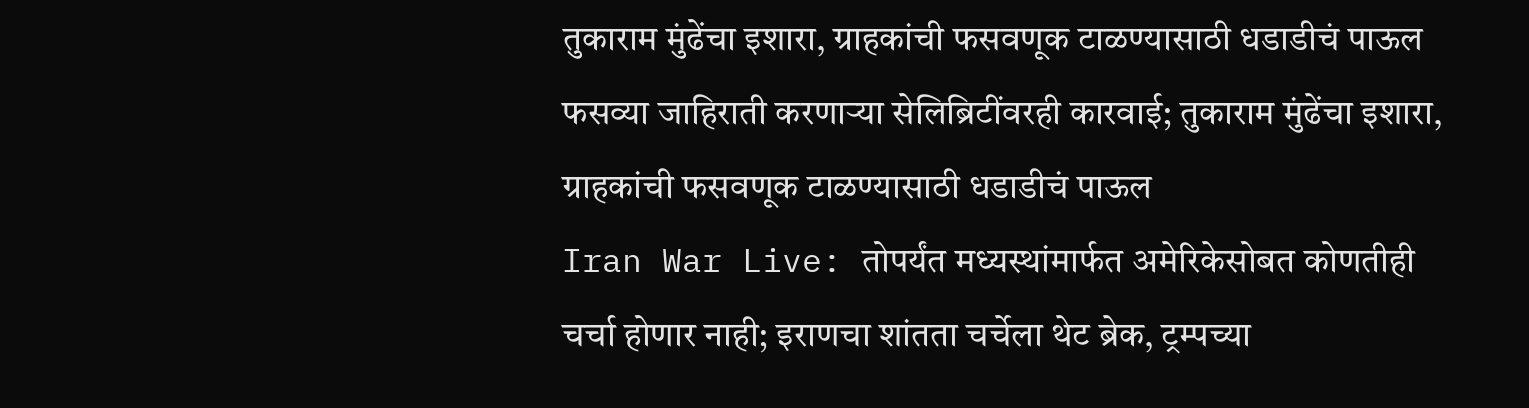तुकाराम मुंढेंचा इशारा, ग्राहकांची फसवणूक टाळण्यासाठी धडाडीचं पाऊल
फसव्या जाहिराती करणाऱ्या सेलिब्रिटींवरही कारवाई; तुकाराम मुंढेंचा इशारा, ग्राहकांची फसवणूक टाळण्यासाठी धडाडीचं पाऊल
Iran War Live: तोपर्यंत मध्यस्थांमार्फत अमेरिकेसोबत कोणतीही चर्चा होणार नाही; इराणचा शांतता चर्चेला थेट ब्रेक, ट्रम्पच्या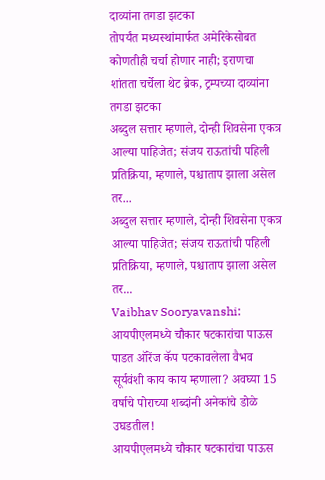दाव्यांना तगडा झटका
तोपर्यंत मध्यस्थांमार्फत अमेरिकेसोबत कोणतीही चर्चा होणार नाही; इराणचा शांतता चर्चेला थेट ब्रेक, ट्रम्पच्या दाव्यांना तगडा झटका
अब्दुल सत्तार म्हणाले, दोन्ही शिवसेना एकत्र आल्या पाहिजेत; संजय राऊतांची पहिली प्रतिक्रिया, म्हणाले, पश्चाताप झाला असेल तर...
अब्दुल सत्तार म्हणाले, दोन्ही शिवसेना एकत्र आल्या पाहिजेत; संजय राऊतांची पहिली प्रतिक्रिया, म्हणाले, पश्चाताप झाला असेल तर...
Vaibhav Sooryavanshi: आयपीएलमध्ये चौकार षटकारांचा पाऊस पाडत ऑरेंज कॅप पटकावलेला वैभव सूर्यवंशी काय काय म्हणाला? अवघ्या 15 वर्षाचे पोराच्या शब्दांनी अनेकांचे डोळे उघडतील!
आयपीएलमध्ये चौकार षटकारांचा पाऊस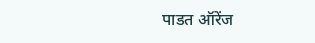पाडत ऑरेंज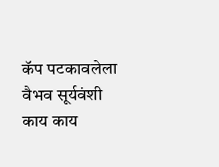कॅप पटकावलेला वैभव सूर्यवंशी काय काय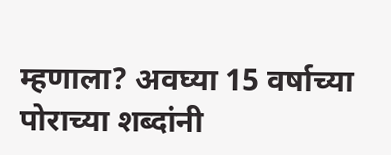म्हणाला? अवघ्या 15 वर्षाच्या पोराच्या शब्दांनी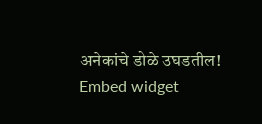अनेकांचे डोळे उघडतील!
Embed widget